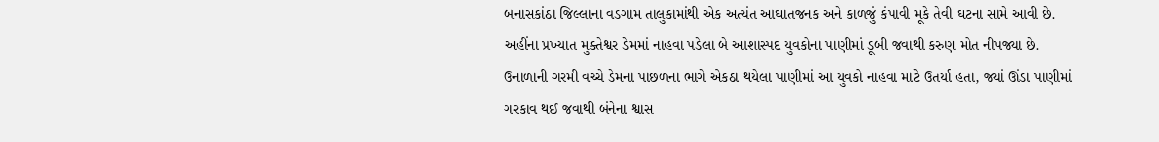બનાસકાંઠા જિલ્લાના વડગામ તાલુકામાંથી એક અત્યંત આઘાતજનક અને કાળજું કંપાવી મૂકે તેવી ઘટના સામે આવી છે. અહીંના પ્રખ્યાત મુક્તેશ્વર ડેમમાં નાહવા પડેલા બે આશાસ્પદ યુવકોના પાણીમાં ડૂબી જવાથી કરુણ મોત નીપજ્યા છે. ઉનાળાની ગરમી વચ્ચે ડેમના પાછળના ભાગે એકઠા થયેલા પાણીમાં આ યુવકો નાહવા માટે ઉતર્યા હતા, જ્યાં ઊંડા પાણીમાં ગરકાવ થઈ જવાથી બંનેના શ્વાસ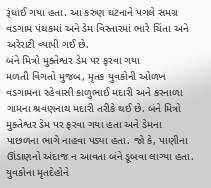રૂંધાઈ ગયા હતા. આ કરુણ ઘટનાને પગલે સમગ્ર વડગામ પંથકમાં અને ડેમ વિસ્તારમાં ભારે ચિંતા અને અરેરાટી વ્યાપી ગઈ છે.
બંને મિત્રો મુક્તેશ્વર ડેમ પર ફરવા ગયા
મળતી વિગતો મુજબ, મૃતક યુવકોની ઓળખ વડગામના રહેવાસી કાળુભાઈ મદારી અને કરનાળા ગામના શ્રવણનાથ મદારી તરીકે થઈ છે. બંને મિત્રો મુક્તેશ્વર ડેમ પર ફરવા ગયા હતા અને ડેમના પાછળના ભાગે નાહવા પડ્યા હતા. જો કે, પાણીના ઊંડાણનો અંદાજ ન આવતા બંને ડૂબવા લાગ્યા હતા.
યુવકોના મૃતદેહોને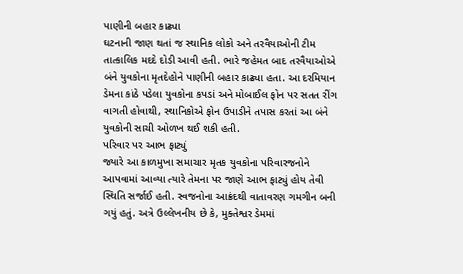પાણીની બહાર કાઢ્યા
ઘટનાની જાણ થતાં જ સ્થાનિક લોકો અને તરવૈયાઓની ટીમ તાત્કાલિક મદદે દોડી આવી હતી. ભારે જહેમત બાદ તરવૈયાઓએ બંને યુવકોના મૃતદેહોને પાણીની બહાર કાઢ્યા હતા. આ દરમિયાન ડેમના કાંઠે પડેલા યુવકોના કપડાં અને મોબાઈલ ફોન પર સતત રીંગ વાગતી હોવાથી, સ્થાનિકોએ ફોન ઉપાડીને તપાસ કરતાં આ બંને યુવકોની સાચી ઓળખ થઈ શકી હતી.
પરિવાર પર આભ ફાટ્યું
જ્યારે આ કાળમુખા સમાચાર મૃતક યુવકોના પરિવારજનોને આપવામાં આવ્યા ત્યારે તેમના પર જાણે આભ ફાટ્યું હોય તેવી સ્થિતિ સર્જાઈ હતી. સ્વજનોના આક્રંદથી વાતાવરણ ગમગીન બની ગયું હતું. અત્રે ઉલ્લેખનીય છે કે, મુક્તેશ્વર ડેમમાં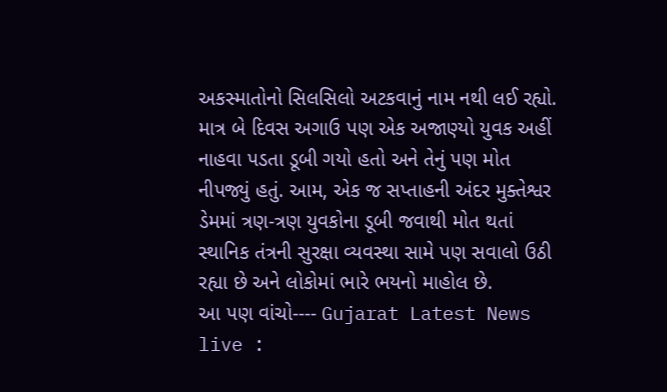અકસ્માતોનો સિલસિલો અટકવાનું નામ નથી લઈ રહ્યો. માત્ર બે દિવસ અગાઉ પણ એક અજાણ્યો યુવક અહીં નાહવા પડતા ડૂબી ગયો હતો અને તેનું પણ મોત નીપજ્યું હતું. આમ, એક જ સપ્તાહની અંદર મુક્તેશ્વર ડેમમાં ત્રણ-ત્રણ યુવકોના ડૂબી જવાથી મોત થતાં સ્થાનિક તંત્રની સુરક્ષા વ્યવસ્થા સામે પણ સવાલો ઉઠી રહ્યા છે અને લોકોમાં ભારે ભયનો માહોલ છે.
આ પણ વાંચો---- Gujarat Latest News live :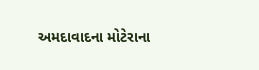અમદાવાદના મોટેરાના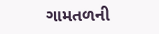ગામતળની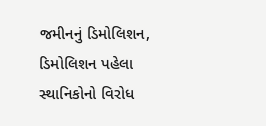જમીનનું ડિમોલિશન, ડિમોલિશન પહેલા સ્થાનિકોનો વિરોધ